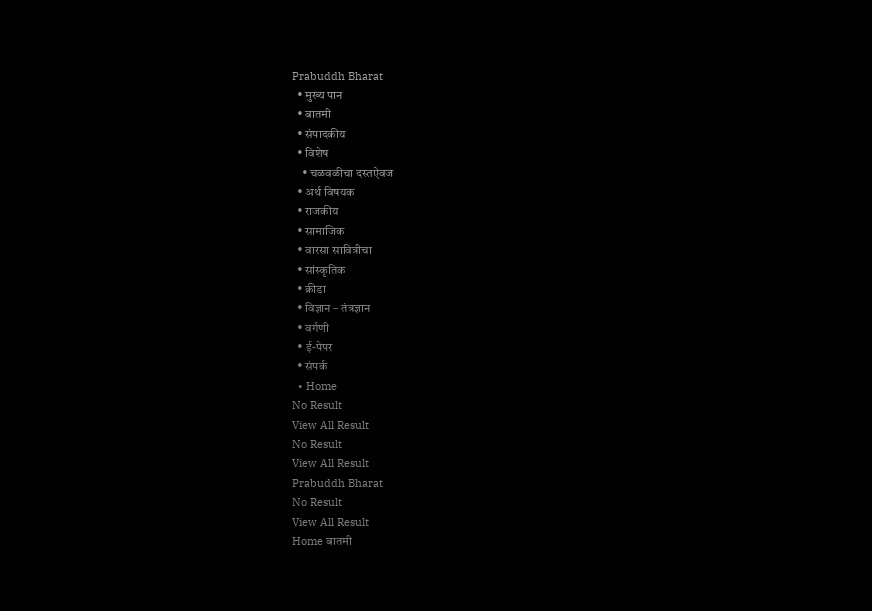Prabuddh Bharat
  • मुख्य पान
  • बातमी
  • संपादकीय
  • विशेष
    • चळवळीचा दस्तऐवज
  • अर्थ विषयक
  • राजकीय
  • सामाजिक
  • वारसा सावित्रीचा
  • सांस्कृतिक
  • क्रीडा
  • विज्ञान – तंत्रज्ञान
  • वर्गणी
  • ई-पेपर
  • संपर्क
  • Home
No Result
View All Result
No Result
View All Result
Prabuddh Bharat
No Result
View All Result
Home बातमी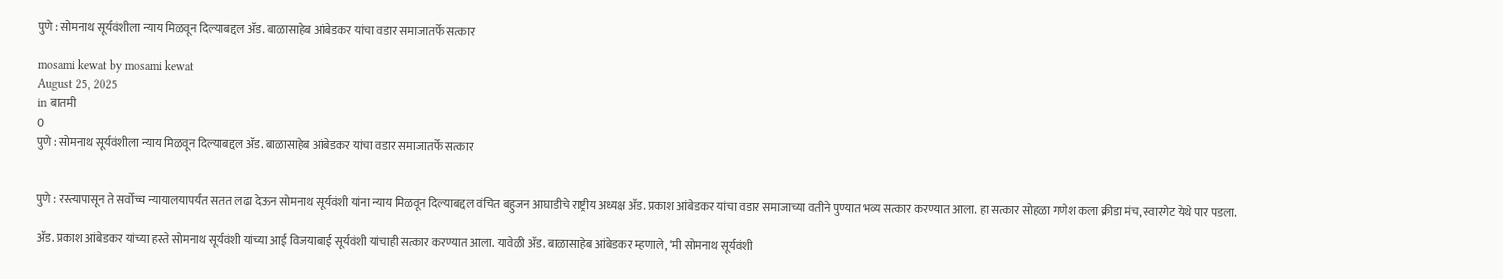पुणे : सोमनाथ सूर्यवंशीला न्याय मिळवून दिल्याबद्दल ॲड. बाळासाहेब आंबेडकर यांचा वडार समाजातर्फे सत्कार

mosami kewat by mosami kewat
August 25, 2025
in बातमी
0
पुणे : सोमनाथ सूर्यवंशीला न्याय मिळवून दिल्याबद्दल ॲड. बाळासाहेब आंबेडकर यांचा वडार समाजातर्फे सत्कार


पुणे : रस्त्यापासून ते सर्वोच्च न्यायालयापर्यंत सतत लढा देऊन सोमनाथ सूर्यवंशी यांना न्याय मिळवून दिल्याबद्दल वंचित बहुजन आघाडीचे राष्ट्रीय अध्यक्ष ॲड. प्रकाश आंबेडकर यांचा वडार समाजाच्या वतीने पुण्यात भव्य सत्कार करण्यात आला. हा सत्कार सोहळा गणेश कला क्रीडा मंच, स्वारगेट येथे पार पडला.

ॲड. प्रकाश आंबेडकर यांच्या हस्ते सोमनाथ सूर्यवंशी यांच्या आई विजयाबाई सूर्यवंशी यांचाही सत्कार करण्यात आला. यावेळी ॲड. बाळासाहेब आंबेडकर म्हणाले, ‘मी सोमनाथ सूर्यवंशी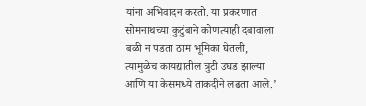यांना अभिवादन करतो. या प्रकरणात सोमनाथच्या कुटुंबाने कोणत्याही दबावाला बळी न पडता ठाम भूमिका घेतली, त्यामुळेच कायद्यातील त्रुटी उघड झाल्या आणि या केसमध्ये ताकदीने लढता आले.’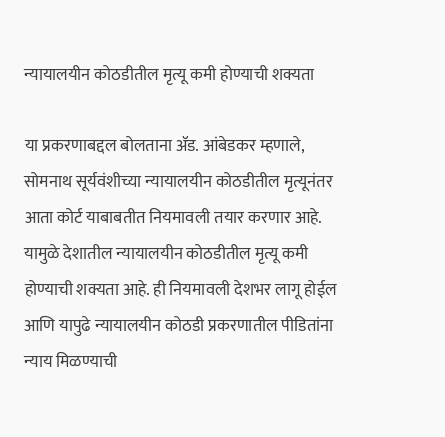न्यायालयीन कोठडीतील मृत्यू कमी होण्याची शक्यता

या प्रकरणाबद्दल बोलताना ॲड. आंबेडकर म्हणाले, सोमनाथ सूर्यवंशीच्या न्यायालयीन कोठडीतील मृत्यूनंतर आता कोर्ट याबाबतीत नियमावली तयार करणार आहे. यामुळे देशातील न्यायालयीन कोठडीतील मृत्यू कमी होण्याची शक्यता आहे. ही नियमावली देशभर लागू होईल आणि यापुढे न्यायालयीन कोठडी प्रकरणातील पीडितांना न्याय मिळण्याची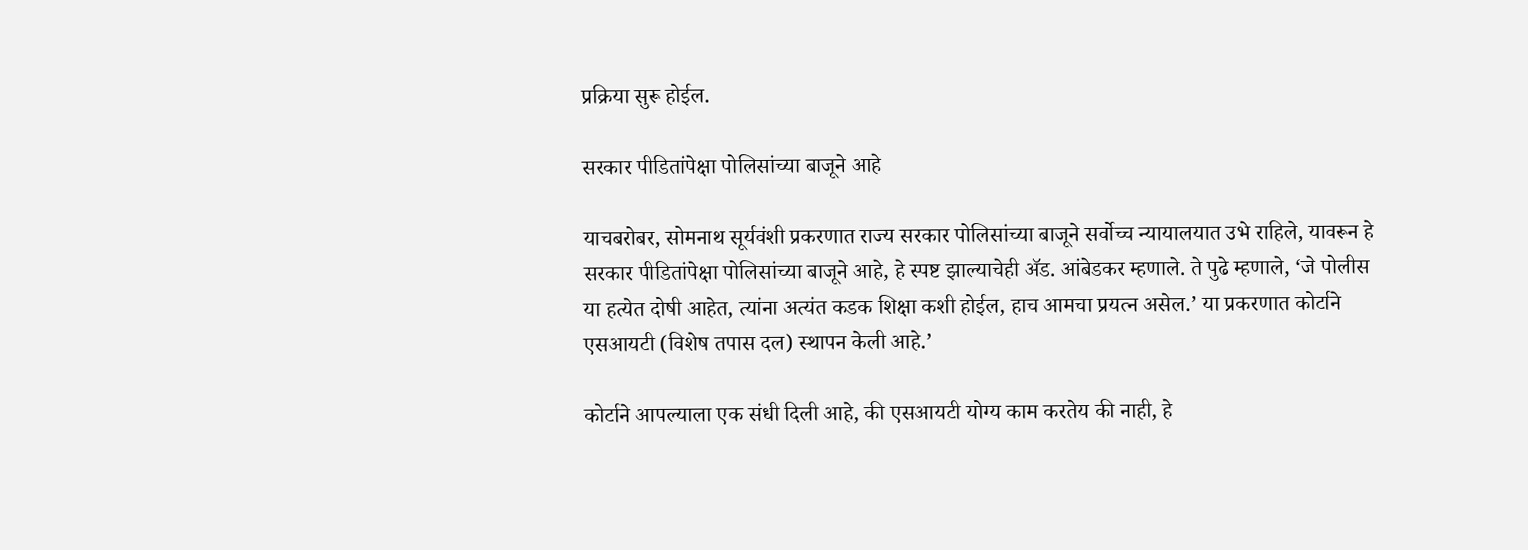प्रक्रिया सुरू होईल.

सरकार पीडितांपेक्षा पोलिसांच्या बाजूने आहे

याचबरोबर, सोमनाथ सूर्यवंशी प्रकरणात राज्य सरकार पोलिसांच्या बाजूने सर्वोच्च न्यायालयात उभे राहिले, यावरून हे सरकार पीडितांपेक्षा पोलिसांच्या बाजूने आहे, हे स्पष्ट झाल्याचेही ॲड. आंबेडकर म्हणाले. ते पुढे म्हणाले, ‘जे पोलीस या हत्येत दोषी आहेत, त्यांना अत्यंत कडक शिक्षा कशी होईल, हाच आमचा प्रयत्न असेल.’ या प्रकरणात कोर्टाने एसआयटी (विशेष तपास दल) स्थापन केली आहे.’

कोर्टाने आपल्याला एक संधी दिली आहे, की एसआयटी योग्य काम करतेय की नाही, हे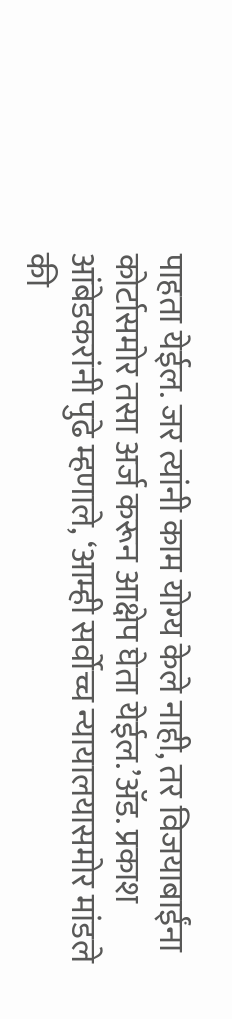पाहता येईल. जर त्यांनी काम योग्य केले नाही, तर विजयाबाईंना कोर्टासमोर तसा अर्ज करून आक्षेप घेता येईल.’ॲड. प्रकाश आंबेडकरांनी पुढे म्हणाले, ‘आम्ही सर्वोच्च न्यायालयासमोर मांडले की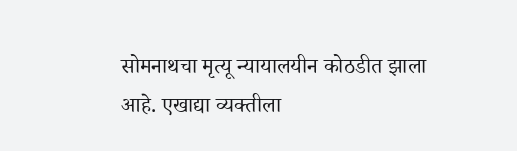सोमनाथचा मृत्यू न्यायालयीन कोठडीत झाला आहे. एखाद्या व्यक्तीला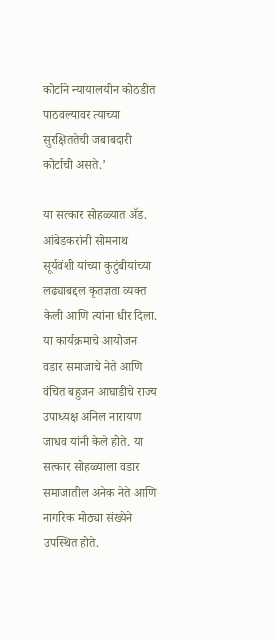कोर्टाने न्यायालयीन कोठडीत पाठवल्यावर त्याच्या सुरक्षिततेची जबाबदारी कोर्टाची असते.’

या सत्कार सोहळ्यात ॲड. आंबेडकरांनी सोमनाथ सूर्यवंशी यांच्या कुटुंबीयांच्या लढ्याबद्दल कृतज्ञता व्यक्त केली आणि त्यांना धीर दिला. या कार्यक्रमाचे आयोजन वडार समाजाचे नेते आणि वंचित बहुजन आघाडीचे राज्य उपाध्यक्ष अनिल नारायण जाधव यांनी केले होते. या सत्कार सोहळ्याला वडार समाजातील अनेक नेते आणि नागरिक मोठ्या संख्येने उपस्थित होते.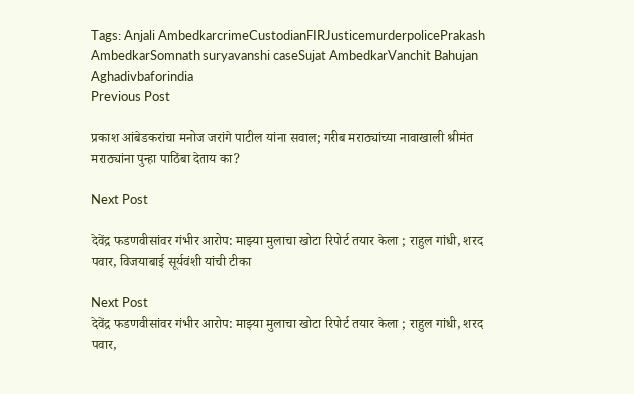Tags: Anjali AmbedkarcrimeCustodianFIRJusticemurderpolicePrakash AmbedkarSomnath suryavanshi caseSujat AmbedkarVanchit Bahujan Aghadivbaforindia
Previous Post

प्रकाश आंबेडकरांचा मनोज जरांगे पाटील यांना सवाल; गरीब मराठ्यांच्या नावाखाली श्रीमंत मराठ्यांना पुन्हा पाठिंबा देताय का?

Next Post

देवेंद्र फडणवीसांवर गंभीर आरोप: माझ्या मुलाचा खोटा रिपोर्ट तयार केला ; राहुल गांधी, शरद पवार, विजयाबाई सूर्यवंशी यांची टीका

Next Post
देवेंद्र फडणवीसांवर गंभीर आरोप: माझ्या मुलाचा खोटा रिपोर्ट तयार केला ; राहुल गांधी, शरद पवार,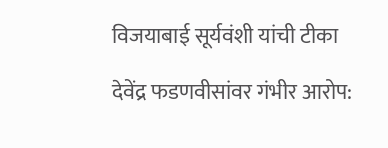विजयाबाई सूर्यवंशी यांची टीका

देवेंद्र फडणवीसांवर गंभीर आरोप: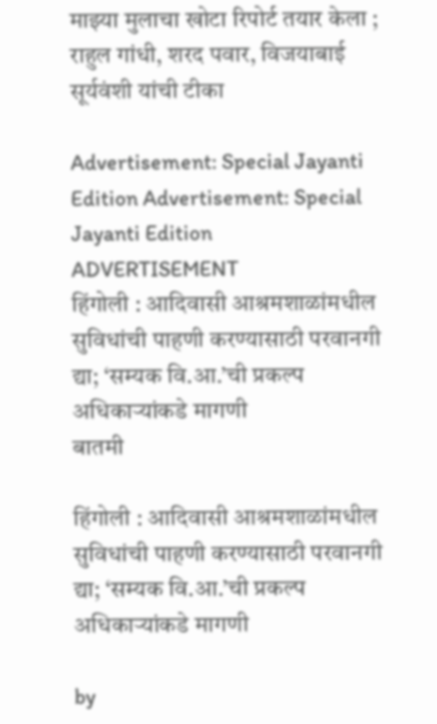माझ्या मुलाचा खोटा रिपोर्ट तयार केला ; राहुल गांधी, शरद पवार, विजयाबाई सूर्यवंशी यांची टीका

Advertisement: Special Jayanti Edition Advertisement: Special Jayanti Edition
ADVERTISEMENT
हिंगोली : आदिवासी आश्रमशाळांमधील सुविधांची पाहणी करण्यासाठी परवानगी द्या; ‘सम्यक वि.आ.’ची प्रकल्प अधिकाऱ्यांकडे मागणी
बातमी

हिंगोली : आदिवासी आश्रमशाळांमधील सुविधांची पाहणी करण्यासाठी परवानगी द्या; ‘सम्यक वि.आ.’ची प्रकल्प अधिकाऱ्यांकडे मागणी

by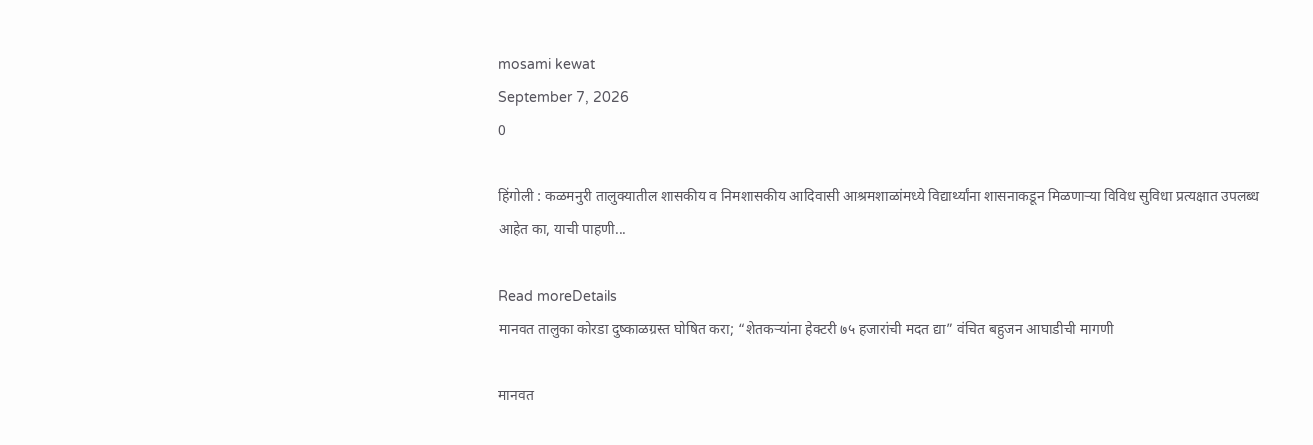mosami kewat
September 7, 2026
0

हिंगोली : कळमनुरी तालुक्यातील शासकीय व निमशासकीय आदिवासी आश्रमशाळांमध्ये विद्यार्थ्यांना शासनाकडून मिळणाऱ्या विविध सुविधा प्रत्यक्षात उपलब्ध आहेत का, याची पाहणी...

Read moreDetails
मानवत तालुका कोरडा दुष्काळग्रस्त घोषित करा; “शेतकऱ्यांना हेक्टरी ७५ हजारांची मदत द्या” वंचित बहुजन आघाडीची मागणी

मानवत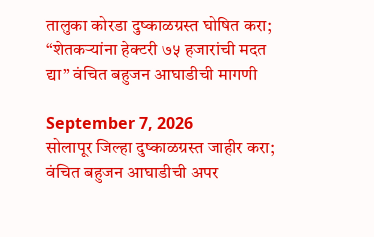तालुका कोरडा दुष्काळग्रस्त घोषित करा; “शेतकऱ्यांना हेक्टरी ७५ हजारांची मदत द्या” वंचित बहुजन आघाडीची मागणी

September 7, 2026
सोलापूर जिल्हा दुष्काळग्रस्त जाहीर करा; वंचित बहुजन आघाडीची अपर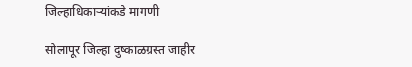जिल्हाधिकाऱ्यांकडे मागणी

सोलापूर जिल्हा दुष्काळग्रस्त जाहीर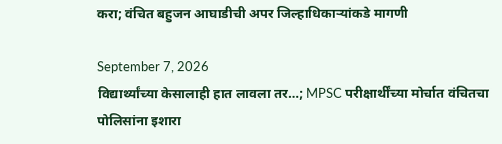करा; वंचित बहुजन आघाडीची अपर जिल्हाधिकाऱ्यांकडे मागणी

September 7, 2026
विद्यार्थ्यांच्या केसालाही हात लावला तर…; MPSC परीक्षार्थींच्या मोर्चात वंचितचा पोलिसांना इशारा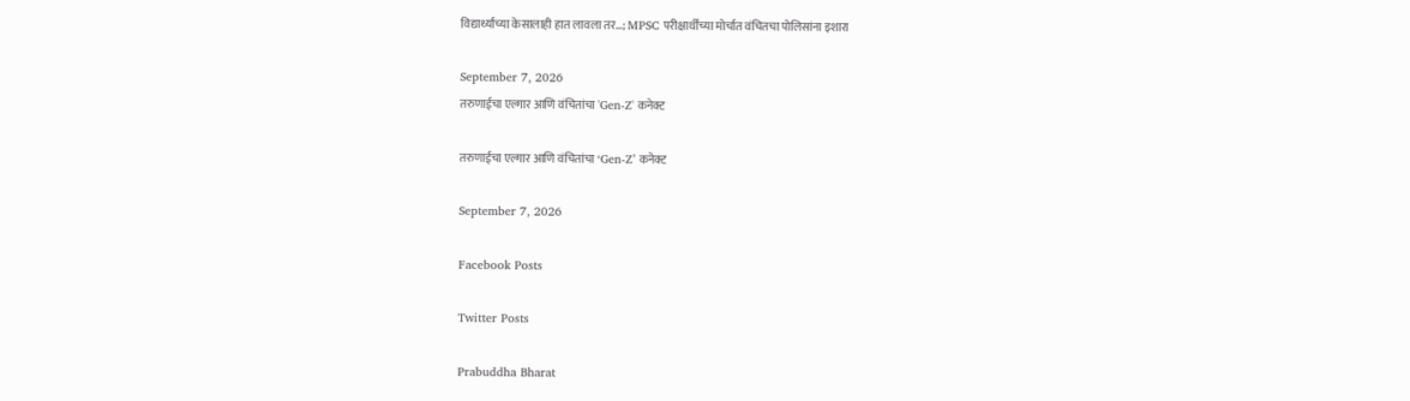विद्यार्थ्यांच्या केसालाही हात लावला तर…; MPSC परीक्षार्थींच्या मोर्चात वंचितचा पोलिसांना इशारा

September 7, 2026
तरुणाईचा एल्गार आणि वंचितांचा 'Gen-Z' कनेक्ट

तरुणाईचा एल्गार आणि वंचितांचा ‘Gen-Z’ कनेक्ट

September 7, 2026

Facebook Posts

Twitter Posts

Prabuddha Bharat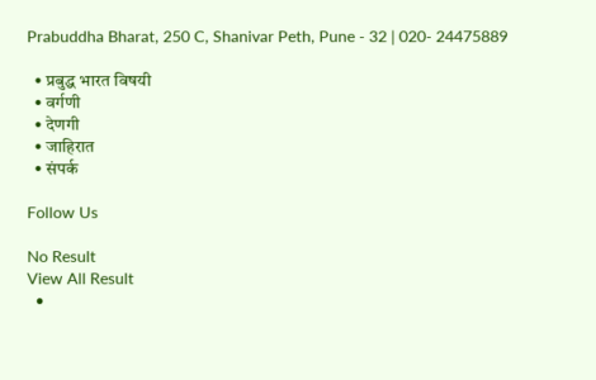Prabuddha Bharat, 250 C, Shanivar Peth, Pune - 32 | 020- 24475889

  • प्रबुद्ध भारत विषयी
  • वर्गणी
  • देणगी
  • जाहिरात
  • संपर्क

Follow Us

No Result
View All Result
  •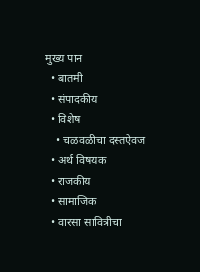मुख्य पान
  • बातमी
  • संपादकीय
  • विशेष
    • चळवळीचा दस्तऐवज
  • अर्थ विषयक
  • राजकीय
  • सामाजिक
  • वारसा सावित्रीचा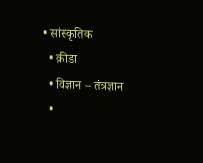• सांस्कृतिक
  • क्रीडा
  • विज्ञान – तंत्रज्ञान
  •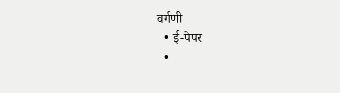वर्गणी
  • ई-पेपर
  •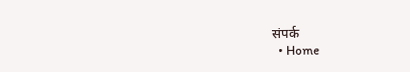संपर्क
  • Home